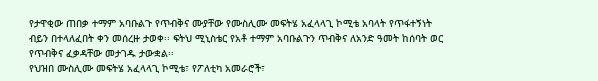የታዋቂው ጠበቃ ተማም አባቡልጉ የጥብቅና ሙያቸው የሙስሊሙ መፍትሄ አፈላላጊ ኮሚቴ አባላት የጥፋተኝነት ብይን በተላለፈበት ቀን መሰረዙ ታወቀ፡፡ ፍትህ ሚኒስቴር የአቶ ተማም አባቡልጉን ጥብቅና ለአንድ ዓመት ከሰባት ወር የጥብቅና ፈቃዳቸው መታገዱ ታውቋል፡፡
የህዝበ ሙስሊሙ መፍትሄ አፈላላጊ ኮሚቴ፣ የፖለቲካ አመራሮች፣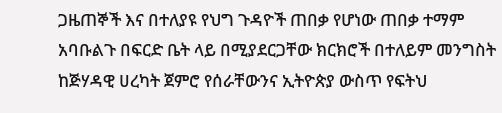ጋዜጠኞች እና በተለያዩ የህግ ጉዳዮች ጠበቃ የሆነው ጠበቃ ተማም አባቡልጉ በፍርድ ቤት ላይ በሚያደርጋቸው ክርክሮች በተለይም መንግስት ከጅሃዳዊ ሀረካት ጀምሮ የሰራቸውንና ኢትዮጵያ ውስጥ የፍትህ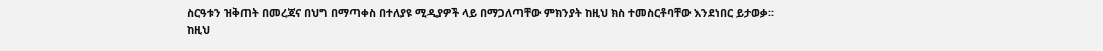ስርዓቱን ዝቅጠት በመረጃና በህግ በማጣቀስ በተለያዩ ሚዲያዎች ላይ በማጋለጣቸው ምክንያት ከዚህ ክስ ተመስርቶባቸው እንደነበር ይታወቃ፡፡
ከዚህ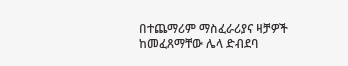በተጨማሪም ማስፈራሪያና ዛቻዎች ከመፈጸማቸው ሌላ ድብደባ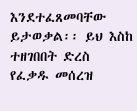እንደተፈጸመባቸው ይታወቃል፡፡ ይህ እስከ ተዘገበበት ድረስ የፈቃዱ መሰረዝ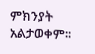ምክንያት አልታወቀም፡፡